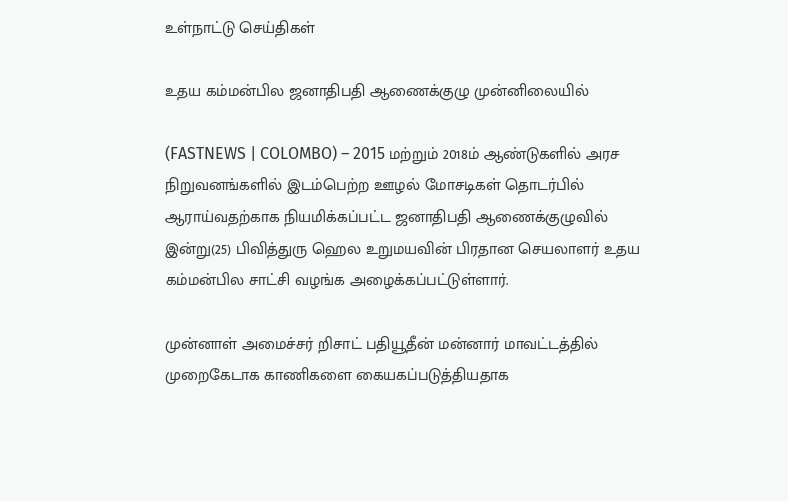உள்நாட்டு செய்திகள்

உதய கம்மன்பில ஜனாதிபதி ஆணைக்குழு முன்னிலையில்

(FASTNEWS | COLOMBO) – 2015 மற்றும் 2018ம் ஆண்டுகளில் அரச நிறுவனங்களில் இடம்பெற்ற ஊழல் மோசடிகள் தொடர்பில் ஆராய்வதற்காக நியமிக்கப்பட்ட ஜனாதிபதி ஆணைக்குழுவில் இன்று(25) பிவித்துரு ஹெல உறுமயவின் பிரதான செயலாளர் உதய கம்மன்பில சாட்சி வழங்க அழைக்கப்பட்டுள்ளார்.

முன்னாள் அமைச்சர் றிசாட் பதியூதீன் மன்னார் மாவட்டத்தில் முறைகேடாக காணிகளை கையகப்படுத்தியதாக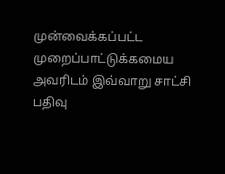முன்வைக்கப்பட்ட முறைப்பாட்டுக்கமைய அவரிடம் இவ்வாறு சாட்சி பதிவு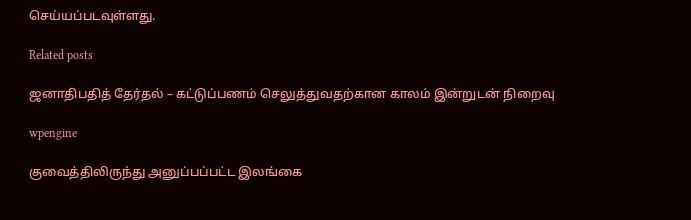செய்யப்படவுள்ளது.

Related posts

ஜனாதிபதித் தேர்தல் – கட்டுப்பணம் செலுத்துவதற்கான காலம் இன்றுடன் நிறைவு

wpengine

குவைத்திலிருந்து அனுப்பப்பட்ட இலங்கை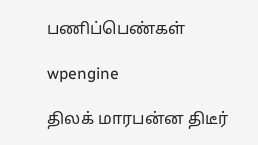பணிப்பெண்கள்

wpengine

திலக் மாரபன்ன திடீர்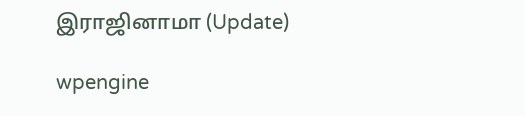இராஜினாமா (Update)

wpengine